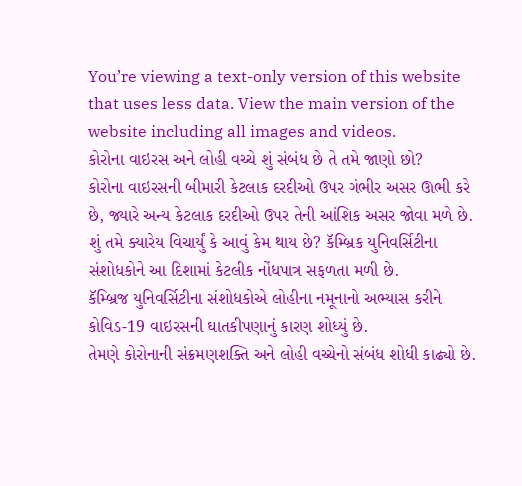You’re viewing a text-only version of this website that uses less data. View the main version of the website including all images and videos.
કોરોના વાઇરસ અને લોહી વચ્ચે શું સંબંધ છે તે તમે જાણો છો?
કોરોના વાઇરસની બીમારી કેટલાક દરદીઓ ઉપર ગંભીર અસર ઊભી કરે છે, જ્યારે અન્ય કેટલાક દરદીઓ ઉપર તેની આંશિક અસર જોવા મળે છે.
શું તમે ક્યારેય વિચાર્યું કે આવું કેમ થાય છે? કૅમ્બ્રિક યુનિવર્સિટીના સંશોધકોને આ દિશામાં કેટલીક નોંધપાત્ર સફળતા મળી છે.
કૅમ્બ્રિજ યુનિવર્સિટીના સંશોધકોએ લોહીના નમૂનાનો અભ્યાસ કરીને કોવિડ-19 વાઇરસની ઘાતકીપણાનું કારણ શોધ્યું છે.
તેમણે કોરોનાની સંક્રમણશક્તિ અને લોહી વચ્ચેનો સંબંધ શોધી કાઢ્યો છે.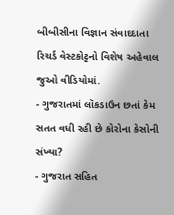બીબીસીના વિજ્ઞાન સંવાદદાતા રિચર્ડ વેસ્ટકોટ્ટનો વિશેષ અહેવાલ જુઓ વીડિયોમાં.
- ગુજરાતમાં લૉકડાઉન છતાં કેમ સતત વધી રહી છે કોરોના કેસોની સંખ્યા?
- ગુજરાત સહિત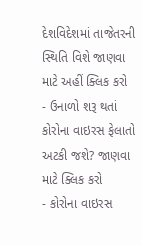દેશવિદેશમાં તાજેતરની સ્થિતિ વિશે જાણવા માટે અહીં ક્લિક કરો
- ઉનાળો શરૂ થતાં કોરોના વાઇરસ ફેલાતો અટકી જશે? જાણવા માટે ક્લિક કરો
- કોરોના વાઇરસ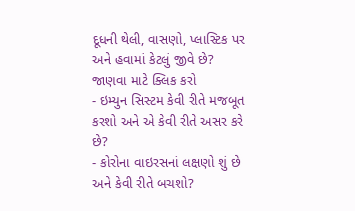દૂધની થેલી, વાસણો, પ્લાસ્ટિક પર અને હવામાં કેટલું જીવે છે? જાણવા માટે ક્લિક કરો
- ઇમ્યુન સિસ્ટમ કેવી રીતે મજબૂત કરશો અને એ કેવી રીતે અસર કરે છે?
- કોરોના વાઇરસનાં લક્ષણો શું છે અને કેવી રીતે બચશો?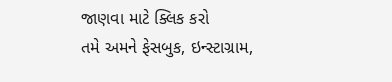જાણવા માટે ક્લિક કરો
તમે અમને ફેસબુક, ઇન્સ્ટાગ્રામ,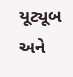યૂટ્યૂબ અને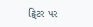ટ્વિટર પર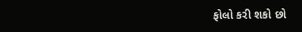ફોલો કરી શકો છો